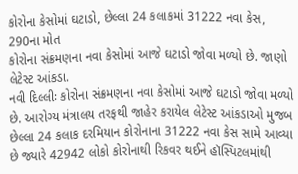કોરોના કેસોમાં ઘટાડો, છેલ્લા 24 કલાકમાં 31222 નવા કેસ, 290ના મોત
કોરોના સંક્રમણના નવા કેસોમાં આજે ઘટાડો જોવા મળ્યો છે. જાણો લેટેસ્ટ આંકડા.
નવી દિલ્લીઃ કોરોના સંક્રમણના નવા કેસોમાં આજે ઘટાડો જોવા મળ્યો છે. આરોગ્ય મંત્રાલય તરફથી જાહેર કરાયેલ લેટેસ્ટ આંકડાઓ મુજબ છેલ્લા 24 કલાક દરમિયાન કોરોનાના 31222 નવા કેસ સામે આવ્યા છે જ્યારે 42942 લોકો કોરોનાથી રિકવર થઈને હૉસ્પિટલમાંથી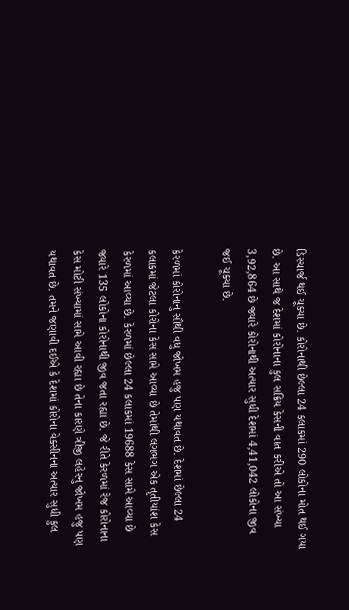ડિસ્ચાર્જ થઈ ચૂક્યા છે. કોરોનાથી છેલ્લા 24 કલાકમાં 290 લોકોના મોત થઈ ગયા છે. આ સાથે જ દેશમાં કોરોનાના કુલ સક્રિય કેસની વાત કરીએ તો આ સંખ્યા 3,92,864 છે જ્યારે કોરોનાથી અત્યાર સુધી દેશમાં 4,41,042 લોકોના જીવ જઈ ચૂક્યા છે.

કેરળમાં કોરોનાનુ સૌથી વધુ જોખમ હજુ પણ યથાવત છે. દેશમાં છેલ્લા 24 કલાકમાં જેટલા કોરોના કેસ સામે આવ્યા છે તેમાંથી લગભગ એક તૃતીયાંશ કેસ કેરળમાં આવ્યા છે. કેરળમાં છેલ્લા 24 કલાકમાં 19688 કેસ સામે આવ્યા છે જ્યારે 135 લોકોના કોરોનાથી જીવ જતા રહ્યા છે. જે રીતે કેરળમાં રેજ કોરોનાના કેસ મોટી સંખ્યામાં સામે આવી રહ્યા છે તેના કારણે ત્રીજી લહેરનુ જોખમ હજુ પણ યથાવત છે. તમને જણાવી દઈએ કે દેશમાં કોરોના વેક્સીનના અત્યાર સુધી કુલ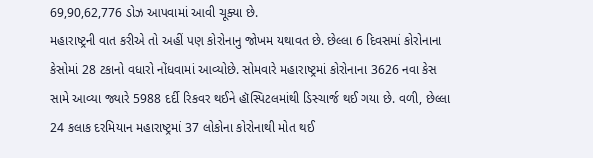69,90,62,776 ડોઝ આપવામાં આવી ચૂક્યા છે.
મહારાષ્ટ્રની વાત કરીએ તો અહીં પણ કોરોનાનુ જોખમ યથાવત છે. છેલ્લા 6 દિવસમાં કોરોનાના કેસોમાં 28 ટકાનો વધારો નોંધવામાં આવ્યોછે. સોમવારે મહારાષ્ટ્રમાં કોરોનાના 3626 નવા કેસ સામે આવ્યા જ્યારે 5988 દર્દી રિકવર થઈને હૉસ્પિટલમાંથી ડિસ્ચાર્જ થઈ ગયા છે. વળી, છેલ્લા 24 કલાક દરમિયાન મહારાષ્ટ્રમાં 37 લોકોના કોરોનાથી મોત થઈ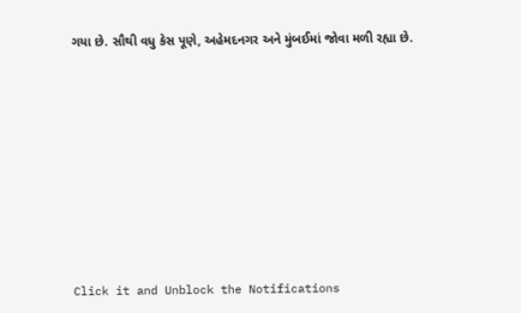ગયા છે. સૌથી વધુ કેસ પૂણે, અહેમદનગર અને મુંબઈમાં જોવા મળી રહ્યા છે.












Click it and Unblock the Notifications